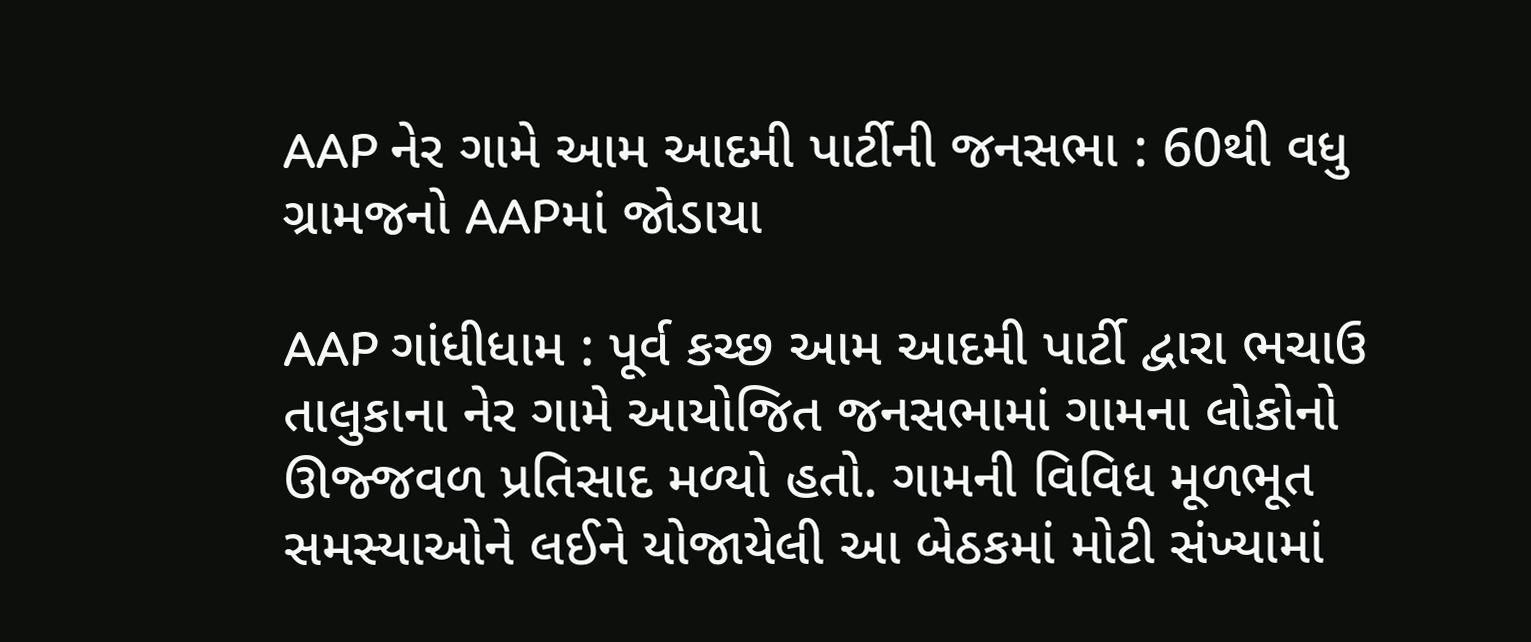AAP નેર ગામે આમ આદમી પાર્ટીની જનસભા : 60થી વધુ ગ્રામજનો AAPમાં જોડાયા

AAP ગાંધીધામ : પૂર્વ કચ્છ આમ આદમી પાર્ટી દ્વારા ભચાઉ તાલુકાના નેર ગામે આયોજિત જનસભામાં ગામના લોકોનો ઊજ્જવળ પ્રતિસાદ મળ્યો હતો. ગામની વિવિધ મૂળભૂત સમસ્યાઓને લઈને યોજાયેલી આ બેઠકમાં મોટી સંખ્યામાં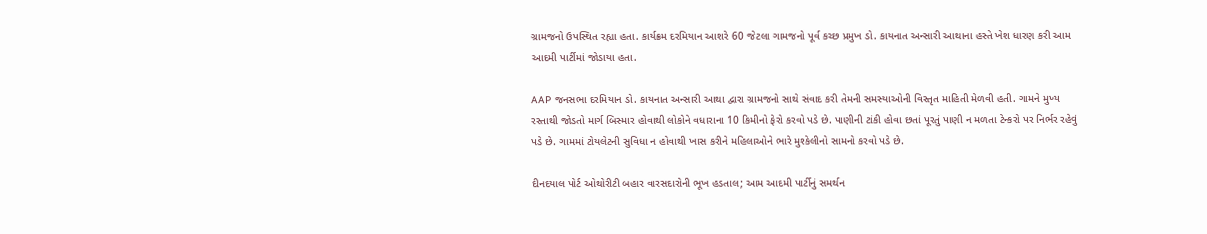ગ્રામજનો ઉપસ્થિત રહ્યા હતા. કાર્યક્રમ દરમિયાન આશરે 60 જેટલા ગામજનો પૂર્વ કચ્છ પ્રમુખ ડો. કાયનાત અન્સારી આથાના હસ્તે ખેશ ધારણ કરી આમ આદમી પાર્ટીમાં જોડાયા હતા.

AAP જનસભા દરમિયાન ડો. કાયનાત અન્સારી આથા દ્વારા ગ્રામજનો સાથે સંવાદ કરી તેમની સમસ્યાઓની વિસ્તૃત માહિતી મેળવી હતી. ગામને મુખ્ય રસ્તાથી જોડતો માર્ગ બિસ્માર હોવાથી લોકોને વધારાના 10 કિમીનો ફેરો કરવો પડે છે. પાણીની ટાંકી હોવા છતાં પૂરતું પાણી ન મળતા ટેન્કરો પર નિર્ભર રહેવું પડે છે. ગામમાં ટોયલેટની સુવિધા ન હોવાથી ખાસ કરીને મહિલાઓને ભારે મુશ્કેલીનો સામનો કરવો પડે છે.

દીનદયાલ પોર્ટ ઓથોરીટી બહાર વારસદારોની ભૂખ હડતાલ; આમ આદમી પાર્ટીનું સમર્થન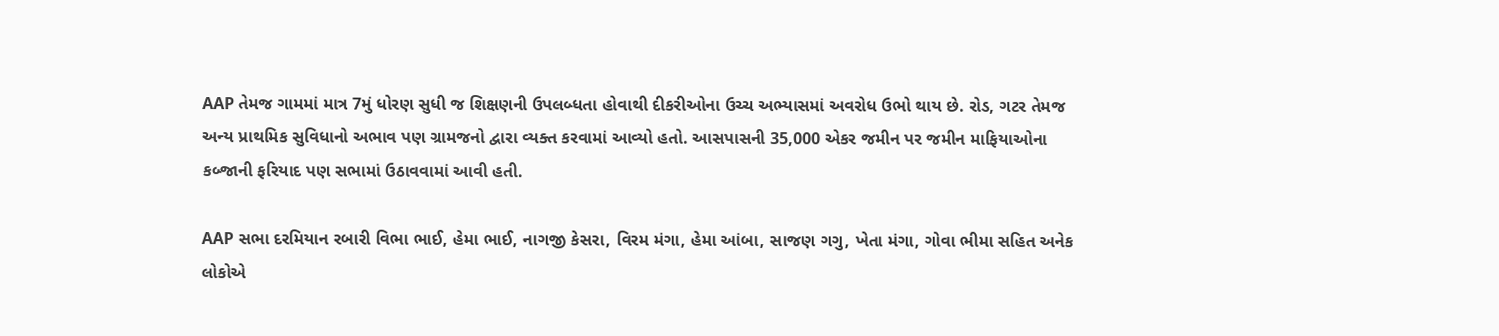AAP તેમજ ગામમાં માત્ર 7મું ધોરણ સુધી જ શિક્ષણની ઉપલબ્ધતા હોવાથી દીકરીઓના ઉચ્ચ અભ્યાસમાં અવરોધ ઉભો થાય છે. રોડ, ગટર તેમજ અન્ય પ્રાથમિક સુવિધાનો અભાવ પણ ગ્રામજનો દ્વારા વ્યક્ત કરવામાં આવ્યો હતો. આસપાસની 35,000 એકર જમીન પર જમીન માફિયાઓના કબ્જાની ફરિયાદ પણ સભામાં ઉઠાવવામાં આવી હતી.

AAP સભા દરમિયાન રબારી વિભા ભાઈ, હેમા ભાઈ, નાગજી કેસરા, વિરમ મંગા, હેમા આંબા, સાજણ ગગુ, ખેતા મંગા, ગોવા ભીમા સહિત અનેક લોકોએ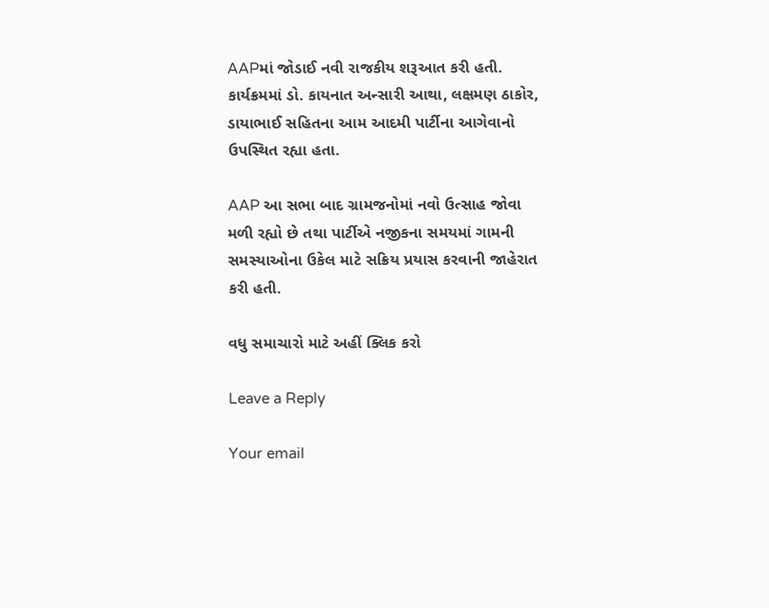AAPમાં જોડાઈ નવી રાજકીય શરૂઆત કરી હતી. કાર્યક્રમમાં ડો. કાયનાત અન્સારી આથા, લક્ષમણ ઠાકોર, ડાયાભાઈ સહિતના આમ આદમી પાર્ટીના આગેવાનો ઉપસ્થિત રહ્યા હતા.

AAP આ સભા બાદ ગ્રામજનોમાં નવો ઉત્સાહ જોવા મળી રહ્યો છે તથા પાર્ટીએ નજીકના સમયમાં ગામની સમસ્યાઓના ઉકેલ માટે સક્રિય પ્રયાસ કરવાની જાહેરાત કરી હતી.

વધુ સમાચારો માટે અહીં ક્લિક કરો

Leave a Reply

Your email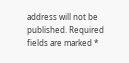address will not be published. Required fields are marked *